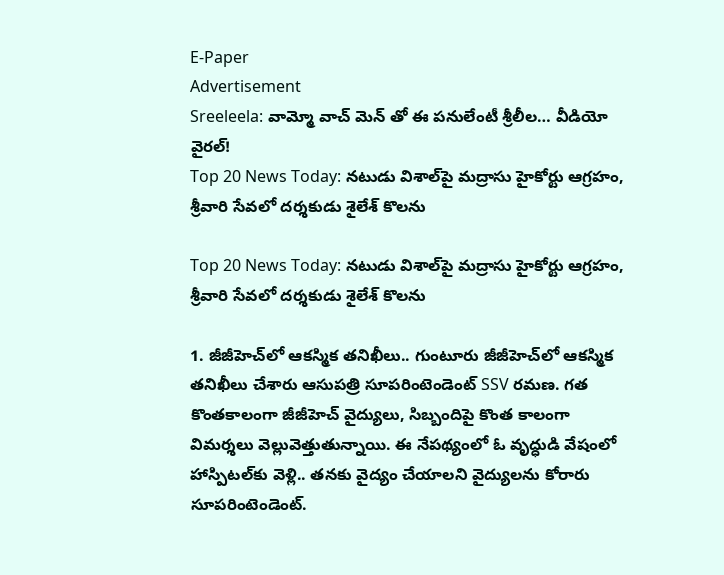E-Paper
Advertisement
Sreeleela: వామ్మో వాచ్ మెన్ తో ఈ పనులేంటీ శ్రీలీల… వీడియో వైరల్!
Top 20 News Today: నటుడు విశాల్‌పై మద్రాసు హైకోర్టు ఆగ్రహం, శ్రీవారి సేవలో దర్శకుడు శైలేశ్ కొల‌ను

Top 20 News Today: నటుడు విశాల్‌పై మద్రాసు హైకోర్టు ఆగ్రహం, శ్రీవారి సేవలో దర్శకుడు శైలేశ్ కొల‌ను

1. జీజీహెచ్‌లో ఆకస్మిక తనిఖీలు.. గుంటూరు జీజీహెచ్‌లో ఆకస్మిక తనిఖీలు చేశారు ఆసుపత్రి సూపరింటెండెంట్ SSV రమణ. గత కొంతకాలంగా జీజీహెచ్‌ వైద్యులు, సిబ్బందిపై కొంత కాలంగా విమర్శలు వెల్లువెత్తుతున్నాయి. ఈ నేపథ్యంలో ఓ వృద్ధుడి వేషంలో హాస్పిటల్‌కు వెళ్లి.. తనకు వైద్యం చేయాలని వైద్యులను కోరారు సూపరింటెండెంట్.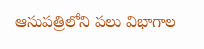ఆసుపత్రిలోని పలు విభాగాల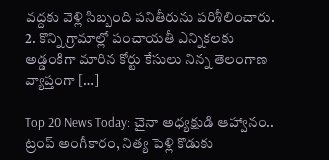వద్దకు వెళ్లి సిబ్బంది పనితీరును పరిశీలించారు. 2. కొన్ని గ్రామాల్లో పంచాయతీ ఎన్నికలకు అడ్డంకిగా మారిన కోర్టు కేసులు నిన్న తెలంగాణ వ్యాప్తంగా […]

Top 20 News Today: చైనా అధ్యక్షుడి ఆహ్వానం.. ట్రంప్‌ అంగీకారం, నిత్య పెళ్లి కొడుకు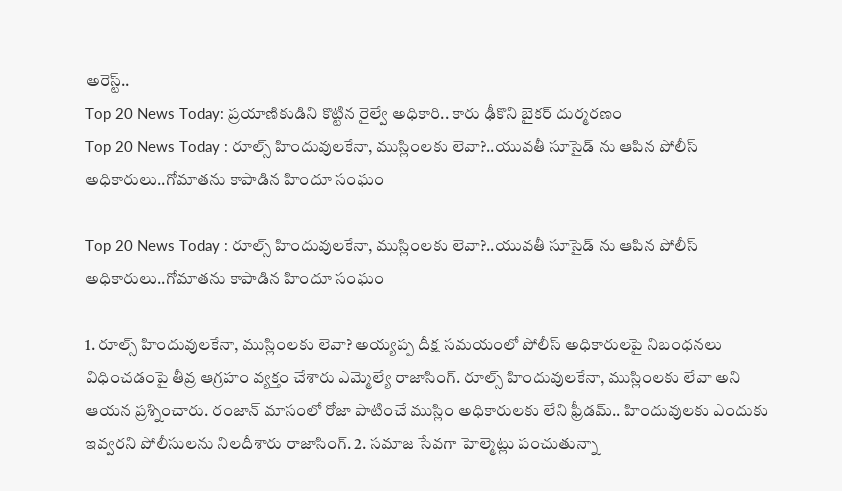అరెస్ట్..
Top 20 News Today: ప్రయాణికుడిని కొట్టిన రైల్వే అధికారి.. కారు ఢీకొని బైకర్ దుర్మరణం
Top 20 News Today : రూల్స్ హిందువులకేనా, ముస్లింలకు లెవా?..యువతీ సూసైడ్ ను ఆపిన పోలీస్ అధికారులు..గోమాతను కాపాడిన హిందూ సంఘం

Top 20 News Today : రూల్స్ హిందువులకేనా, ముస్లింలకు లెవా?..యువతీ సూసైడ్ ను ఆపిన పోలీస్ అధికారులు..గోమాతను కాపాడిన హిందూ సంఘం

1. రూల్స్ హిందువులకేనా, ముస్లింలకు లెవా? అయ్యప్ప దీక్ష సమయంలో పోలీస్ అధికారులపై నిబంధనలు విధించడంపై తీవ్ర ఆగ్రహం వ్యక్తం చేశారు ఎమ్మెల్యే రాజాసింగ్. రూల్స్ హిందువులకేనా, ముస్లింలకు లేవా అని ఆయన ప్రశ్నించారు. రంజాన్ మాసంలో రోజా పాటించే ముస్లిం అధికారులకు లేని ఫ్రీడమ్.. హిందువులకు ఎందుకు ఇవ్వరని పోలీసులను నిలదీశారు రాజాసింగ్. 2. సమాజ సేవగా హెల్మెట్లు పంచుతున్నా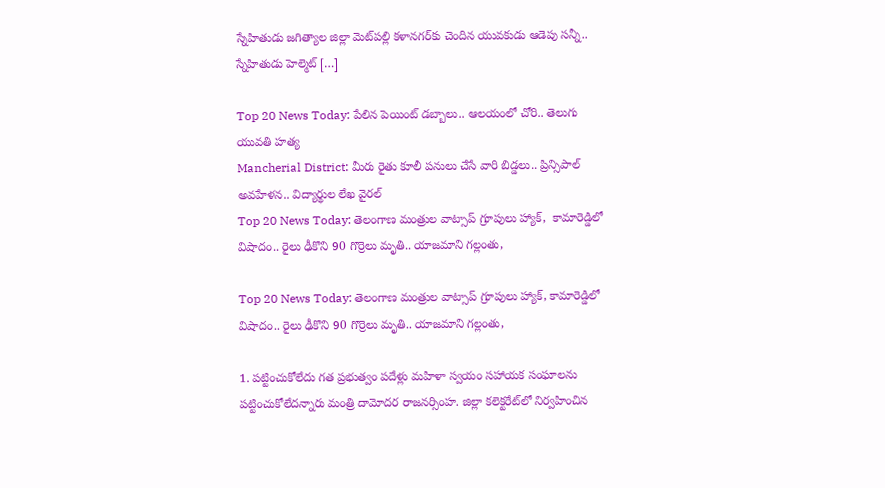స్నేహితుడు జగిత్యాల జిల్లా మెట్‌పల్లి కళానగర్‌కు చెందిన యువకుడు ఆడెపు సన్నీ.. స్నేహితుడు హెల్మెట్ […]

Top 20 News Today: పేలిన పెయింట్ డబ్బాలు.. ఆలయంలో చోరి.. తెలుగు యువతి హత్య
Mancherial District: మీరు రైతు కూలీ పనులు చేసే వారి బిడ్డలు.. ప్రిన్సిపాల్ అవహేళన.. విద్యార్థుల లేఖ వైరల్
Top 20 News Today: తెలంగాణ మంత్రుల వాట్సాప్ గ్రూపులు హ్యాక్,  కామారెడ్డిలో విషాదం.. రైలు ఢీకొని 90 గొర్రెలు మృతి.. యాజమాని గల్లంతు,

Top 20 News Today: తెలంగాణ మంత్రుల వాట్సాప్ గ్రూపులు హ్యాక్, కామారెడ్డిలో విషాదం.. రైలు ఢీకొని 90 గొర్రెలు మృతి.. యాజమాని గల్లంతు,

1. పట్టించుకోలేదు గత ప్రభుత్వం పదేళ్లు మహిళా స్వయం సహాయక సంఘాలను పట్టించుకోలేదన్నారు మంత్రి దామోదర రాజనర్సింహ. జిల్లా కలెక్టరేట్‌లో నిర్వహించిన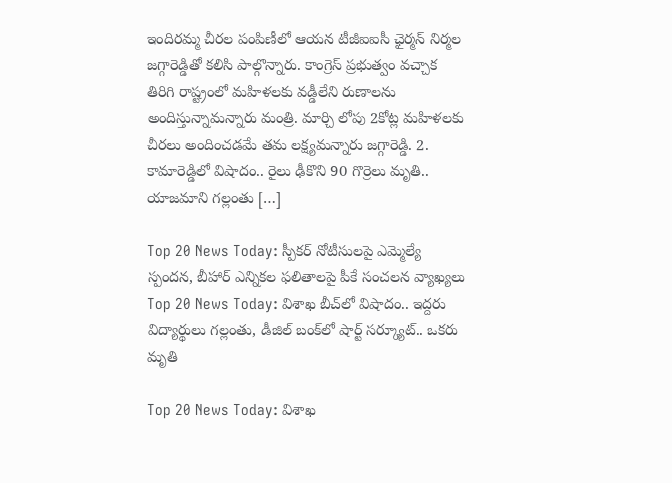ఇందిరమ్మ చీరల పంపిణీలో ఆయన టీజీఐఐసీ ఛైర్మన్ నిర్మల జగ్గారెడ్డితో కలిసి పాల్గొన్నారు. కాంగ్రెస్ ప్రభుత్వం వచ్చాక తిరిగి రాష్ట్రంలో మహిళలకు వడ్డీలేని రుణాలను అందిస్తున్నామన్నారు మంత్రి. మార్చి లోపు 2కోట్ల మహిళలకు చీరలు అందించడమే తమ లక్ష్యమన్నారు జగ్గారెడ్డి. 2. కామారెడ్డిలో విషాదం.. రైలు ఢీకొని 90 గొర్రెలు మృతి.. యాజమాని గల్లంతు […]

Top 20 News Today: స్పీకర్ నోటీసులపై ఎమ్మెల్యే స్పందన, బీహార్ ఎన్నికల ఫలితాలపై పీకే సంచలన వ్యాఖ్యలు
Top 20 News Today: విశాఖ బీచ్‌లో విషాదం.. ఇద్దరు విద్యార్థులు గల్లంతు, డీజిల్ బంక్‌లో షార్ట్ సర్క్యూట్.. ఒకరు మృతి

Top 20 News Today: విశాఖ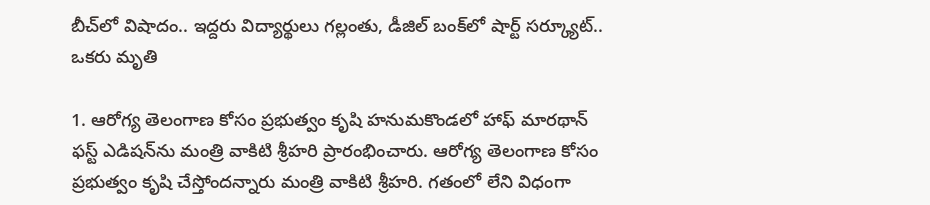బీచ్‌లో విషాదం.. ఇద్దరు విద్యార్థులు గల్లంతు, డీజిల్ బంక్‌లో షార్ట్ సర్క్యూట్.. ఒకరు మృతి

1. ఆరోగ్య తెలంగాణ కోసం ప్రభుత్వం కృషి హనుమకొండలో హాఫ్ మారథాన్ ఫస్ట్ ఎడిషన్‌ను మంత్రి వాకిటి శ్రీహరి ప్రారంభించారు. ఆరోగ్య తెలంగాణ కోసం ప్రభుత్వం కృషి చేస్తోందన్నారు మంత్రి వాకిటి శ్రీహరి. గతంలో లేని విధంగా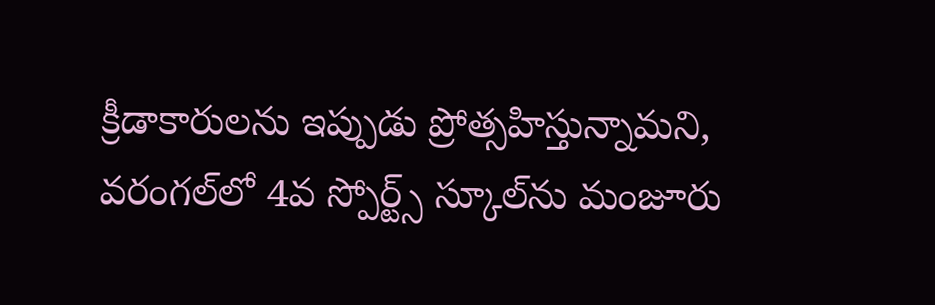క్రీడాకారులను ఇప్పుడు ప్రోత్సహిస్తున్నామని, వరంగల్‌లో 4వ స్పోర్ట్స్ స్కూల్‌ను మంజూరు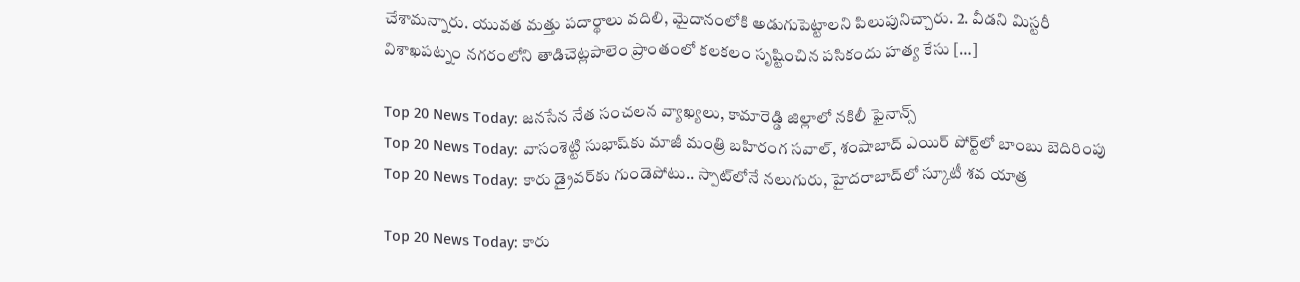చేశామన్నారు. యువత మత్తు పదార్థాలు వదిలి, మైదానంలోకి అడుగుపెట్టాలని పిలుపునిచ్చారు. 2. వీడని మిస్టరీ విశాఖపట్నం నగరంలోని తాడిచెట్లపాలెం ప్రాంతంలో కలకలం సృష్టించిన పసికందు హత్య కేసు […]

Top 20 News Today: జనసేన నేత సంచలన వ్యాఖ్యలు, కామారెడ్డి జిల్లాలో నకిలీ ఫైనాన్స్
Top 20 News Today: వాసంశెట్టి సుభాష్‌కు మాజీ మంత్రి బహిరంగ సవాల్, శంషాబాద్ ఎయిర్ పోర్ట్‌లో బాంబు బెదిరింపు
Top 20 News Today: కారు డ్రైవర్‌కు గుండెపోటు.. స్పాట్‌లోనే నలుగురు, హైదరాబాద్‌లో స్కూటీ శవ యాత్ర

Top 20 News Today: కారు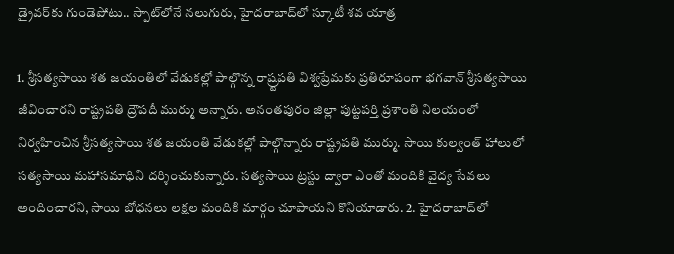డ్రైవర్‌కు గుండెపోటు.. స్పాట్‌లోనే నలుగురు, హైదరాబాద్‌లో స్కూటీ శవ యాత్ర

1. శ్రీసత్యసాయి శత జయంతిలో వేడుకల్లో పాల్గొన్న రాష్ర్టపతి విశ్వప్రేమకు ప్రతిరూపంగా భగవాన్ శ్రీసత్యసాయి జీవించారని రాష్ట్రపతి ద్రౌపదీ ముర్ము అన్నారు. అనంతపురం జిల్లా పుట్టపర్తి ప్రశాంతి నిలయంలో నిర్వహించిన శ్రీసత్యసాయి శత జయంతి వేడుకల్లో పాల్గొన్నారు రాష్ట్రపతి ముర్ము. సాయి కుల్వంత్‌ హాలులో సత్యసాయి మహాసమాధిని దర్శించుకున్నారు. సత్యసాయి ట్రస్టు ద్వారా ఎంతో మందికి వైద్య సేవలు అందించారని, సాయి బోధనలు లక్షల మందికి మార్గం చూపాయని కొనియాడారు. 2. హైదరాబాద్‌లో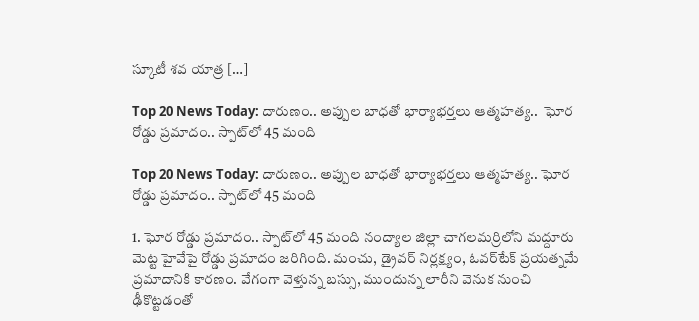స్కూటీ శవ యాత్ర […]

Top 20 News Today: దారుణం.. అప్పుల బాధతో భార్యాభర్తలు ఆత్మహత్య..  ఘోర రోడ్డు ప్రమాదం.. స్పాట్‌లో 45 మంది

Top 20 News Today: దారుణం.. అప్పుల బాధతో భార్యాభర్తలు ఆత్మహత్య.. ఘోర రోడ్డు ప్రమాదం.. స్పాట్‌లో 45 మంది

1. ఘోర రోడ్డు ప్రమాదం.. స్పాట్‌లో 45 మంది నంద్యాల జిల్లా చాగలమర్రిలోని మద్దూరు మెట్ట హైవేపై రోడ్డు ప్రమాదం జరిగింది. మంచు, డ్రైవర్ నిర్లక్ష్యం, ఓవర్‌టేక్ ప్రయత్నమే ప్రమాదానికి కారణం. వేగంగా వెళ్తున్న బస్సు, ముందున్న లారీని వెనుక నుంచి ఢీకొట్టడంతో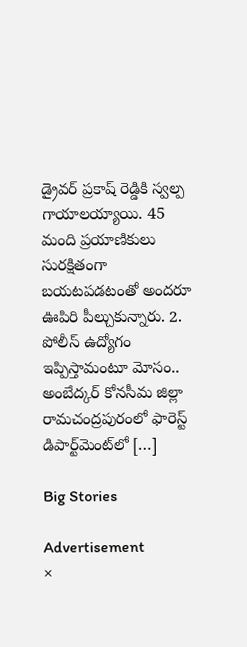డ్రైవర్ ప్రకాష్ రెడ్డికి స్వల్ప గాయాలయ్యాయి. 45 మంది ప్రయాణికులు సురక్షితంగా బయటపడటంతో అందరూ ఊపిరి పీల్చుకున్నారు. 2. పోలీస్ ఉద్యోగం ఇప్పిస్తామంటూ మోసం.. అంబేద్కర్ కోనసీమ జిల్లా రామచంద్రపురంలో ఫారెస్ట్ డిపార్ట్‌మెంట్‌లో […]

Big Stories

Advertisement
×